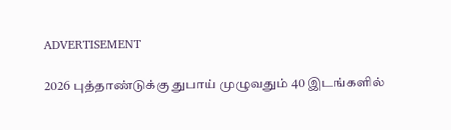ADVERTISEMENT

2026 புத்தாண்டுக்கு துபாய் முழுவதும் 40 இடங்களில்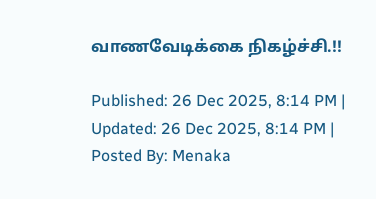வாணவேடிக்கை நிகழ்ச்சி.!!

Published: 26 Dec 2025, 8:14 PM |
Updated: 26 Dec 2025, 8:14 PM |
Posted By: Menaka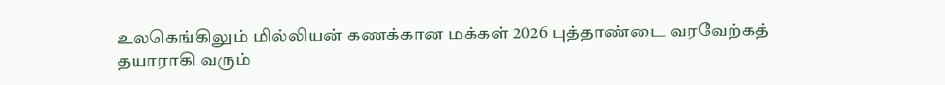உலகெங்கிலும் மில்லியன் கணக்கான மக்கள் 2026 புத்தாண்டை வரவேற்கத் தயாராகி வரும்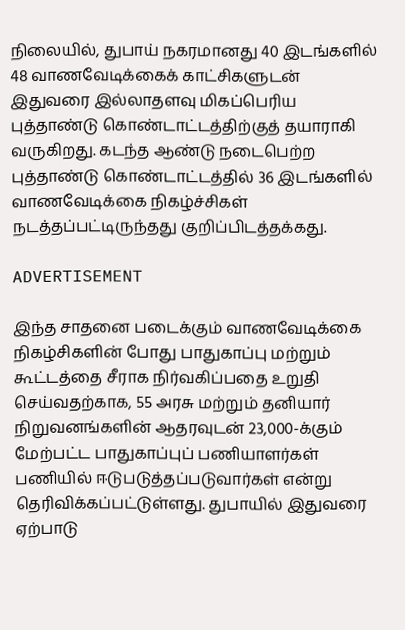நிலையில், துபாய் நகரமானது 40 இடங்களில் 48 வாணவேடிக்கைக் காட்சிகளுடன் இதுவரை இல்லாதளவு மிகப்பெரிய புத்தாண்டு கொண்டாட்டத்திற்குத் தயாராகி வருகிறது. கடந்த ஆண்டு நடைபெற்ற புத்தாண்டு கொண்டாட்டத்தில் 36 இடங்களில் வாணவேடிக்கை நிகழ்ச்சிகள் நடத்தப்பட்டிருந்தது குறிப்பிடத்தக்கது.

ADVERTISEMENT

இந்த சாதனை படைக்கும் வாணவேடிக்கை நிகழ்சிகளின் போது பாதுகாப்பு மற்றும் கூட்டத்தை சீராக நிர்வகிப்பதை உறுதி செய்வதற்காக, 55 அரசு மற்றும் தனியார் நிறுவனங்களின் ஆதரவுடன் 23,000-க்கும் மேற்பட்ட பாதுகாப்புப் பணியாளர்கள் பணியில் ஈடுபடுத்தப்படுவார்கள் என்று தெரிவிக்கப்பட்டுள்ளது. துபாயில் இதுவரை ஏற்பாடு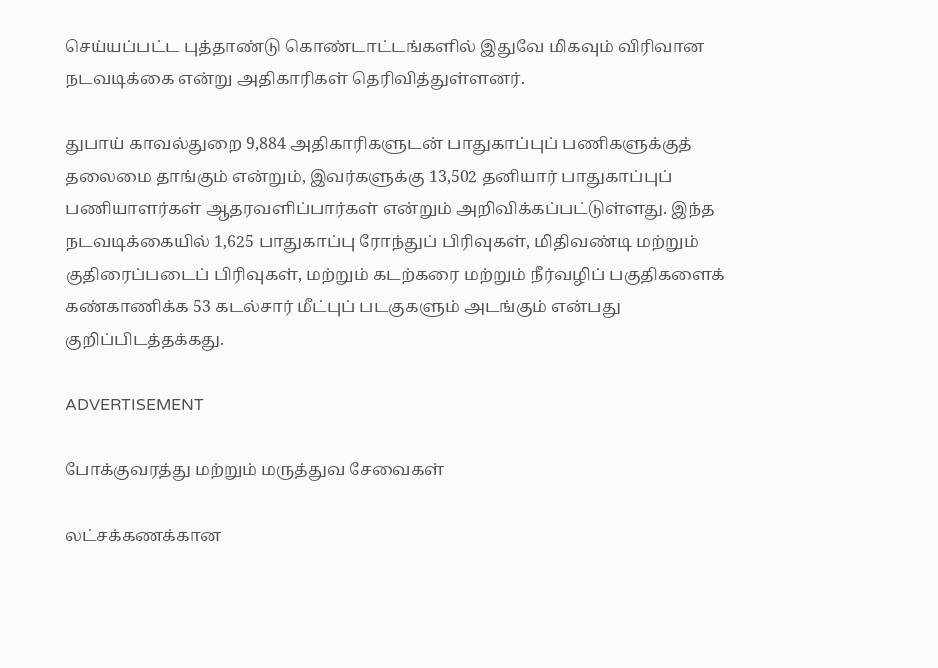செய்யப்பட்ட புத்தாண்டு கொண்டாட்டங்களில் இதுவே மிகவும் விரிவான நடவடிக்கை என்று அதிகாரிகள் தெரிவித்துள்ளனர்.

துபாய் காவல்துறை 9,884 அதிகாரிகளுடன் பாதுகாப்புப் பணிகளுக்குத் தலைமை தாங்கும் என்றும், இவர்களுக்கு 13,502 தனியார் பாதுகாப்புப் பணியாளர்கள் ஆதரவளிப்பார்கள் என்றும் அறிவிக்கப்பட்டுள்ளது. இந்த நடவடிக்கையில் 1,625 பாதுகாப்பு ரோந்துப் பிரிவுகள், மிதிவண்டி மற்றும் குதிரைப்படைப் பிரிவுகள், மற்றும் கடற்கரை மற்றும் நீர்வழிப் பகுதிகளைக் கண்காணிக்க 53 கடல்சார் மீட்புப் படகுகளும் அடங்கும் என்பது குறிப்பிடத்தக்கது.

ADVERTISEMENT

போக்குவரத்து மற்றும் மருத்துவ சேவைகள்

லட்சக்கணக்கான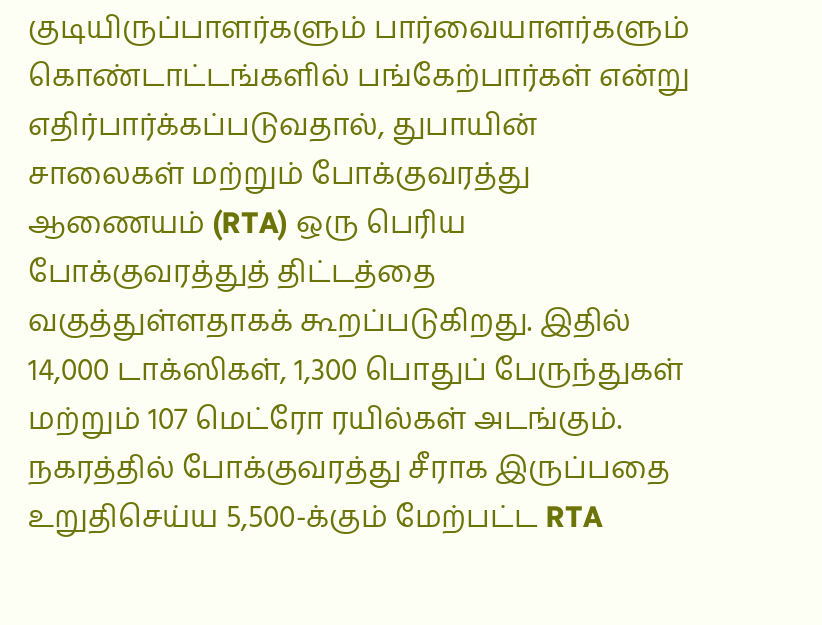குடியிருப்பாளர்களும் பார்வையாளர்களும் கொண்டாட்டங்களில் பங்கேற்பார்கள் என்று எதிர்பார்க்கப்படுவதால், துபாயின் சாலைகள் மற்றும் போக்குவரத்து ஆணையம் (RTA) ஒரு பெரிய போக்குவரத்துத் திட்டத்தை வகுத்துள்ளதாகக் கூறப்படுகிறது. இதில் 14,000 டாக்ஸிகள், 1,300 பொதுப் பேருந்துகள் மற்றும் 107 மெட்ரோ ரயில்கள் அடங்கும். நகரத்தில் போக்குவரத்து சீராக இருப்பதை உறுதிசெய்ய 5,500-க்கும் மேற்பட்ட RTA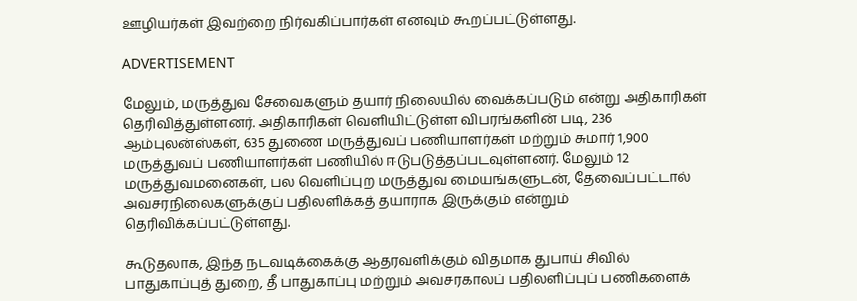ஊழியர்கள் இவற்றை நிர்வகிப்பார்கள் எனவும் கூறப்பட்டுள்ளது.

ADVERTISEMENT

மேலும், மருத்துவ சேவைகளும் தயார் நிலையில் வைக்கப்படும் என்று அதிகாரிகள் தெரிவித்துள்ளனர். அதிகாரிகள் வெளியிட்டுள்ள விபரங்களின் படி, 236 ஆம்புலன்ஸ்கள், 635 துணை மருத்துவப் பணியாளர்கள் மற்றும் சுமார் 1,900 மருத்துவப் பணியாளர்கள் பணியில் ஈடுபடுத்தப்படவுள்ளனர். மேலும் 12 மருத்துவமனைகள், பல வெளிப்புற மருத்துவ மையங்களுடன், தேவைப்பட்டால் அவசரநிலைகளுக்குப் பதிலளிக்கத் தயாராக இருக்கும் என்றும் தெரிவிக்கப்பட்டுள்ளது.

கூடுதலாக, இந்த நடவடிக்கைக்கு ஆதரவளிக்கும் விதமாக துபாய் சிவில் பாதுகாப்புத் துறை, தீ பாதுகாப்பு மற்றும் அவசரகாலப் பதிலளிப்புப் பணிகளைக்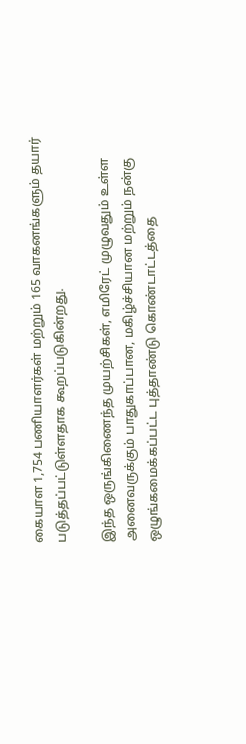கையாள 1,754 பணியாளர்கள் மற்றும் 165 வாகனங்களும் தயார் படுத்தப்பட்டுள்ளதாக கூறப்படுகின்றது.

இந்த ஒருங்கிணைந்த முயற்சிகள், எமிரேட் முழுவதும் உள்ள அனைவருக்கும் பாதுகாப்பான, மகிழ்ச்சியான மற்றும் நன்கு ஒழுங்கமைக்கப்பட்ட புத்தாண்டு கொண்டாட்டத்தை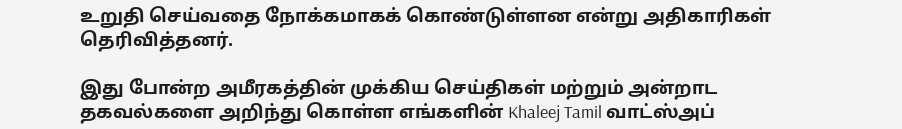உறுதி செய்வதை நோக்கமாகக் கொண்டுள்ளன என்று அதிகாரிகள் தெரிவித்தனர்.

இது போன்ற அமீரகத்தின் முக்கிய செய்திகள் மற்றும் அன்றாட தகவல்களை அறிந்து கொள்ள எங்களின் Khaleej Tamil வாட்ஸ்அப்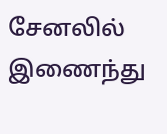சேனலில் இணைந்து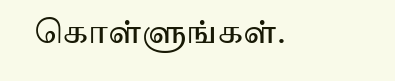கொள்ளுங்கள்.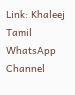Link: Khaleej Tamil WhatsApp Channel